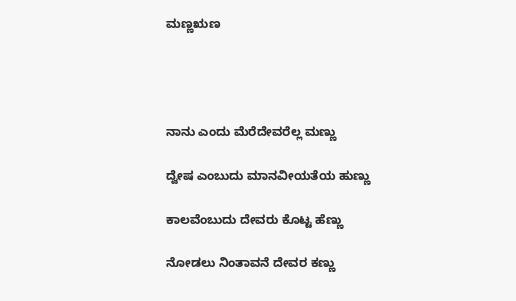ಮಣ್ಣಋಣ




ನಾನು ಎಂದು ಮೆರೆದೇವರೆಲ್ಲ ಮಣ್ಣು

ದ್ವೇಷ ಎಂಬುದು ಮಾನವೀಯತೆಯ ಹುಣ್ಣು

ಕಾಲವೆಂಬುದು ದೇವರು ಕೊಟ್ಟ ಹೆಣ್ಣು

ನೋಡಲು ನಿಂತಾವನೆ ದೇವರ ಕಣ್ಣು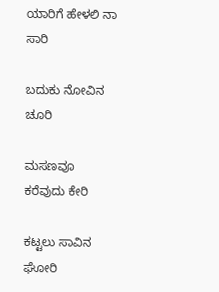ಯಾರಿಗೆ ಹೇಳಲಿ ನಾ ಸಾರಿ

ಬದುಕು ನೋವಿನ ಚೂರಿ

ಮಸಣವೂ ಕರೆವುದು ಕೇರಿ

ಕಟ್ಟಲು ಸಾವಿನ ಘೋರಿ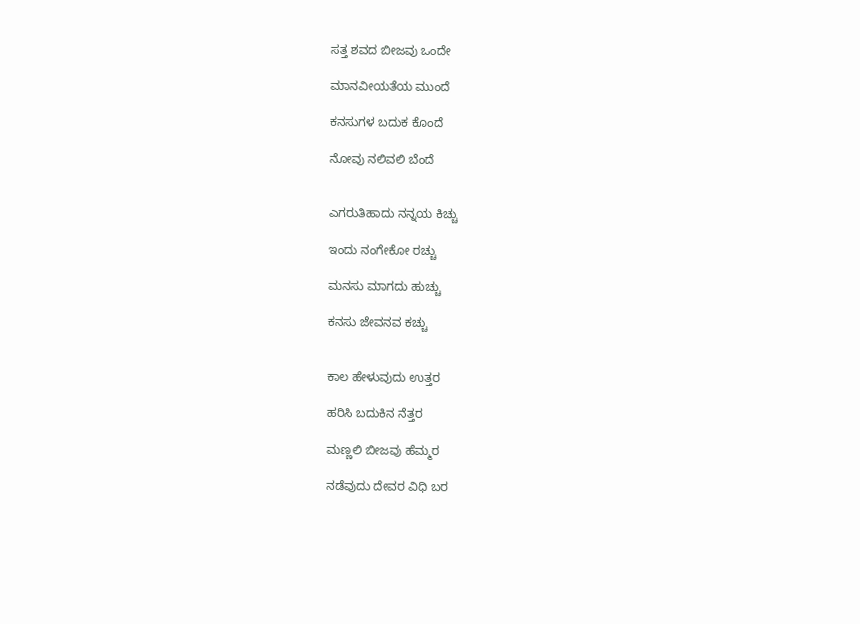ಸತ್ತ ಶವದ ಬೀಜವು ಒಂದೇ

ಮಾನವೀಯತೆಯ ಮುಂದೆ

ಕನಸುಗಳ ಬದುಕ ಕೊಂದೆ

ನೋವು ನಲಿವಲಿ ಬೆಂದೆ


ಎಗರುತಿಹಾದು ನನ್ನಯ ಕಿಚ್ಚು

ಇಂದು ನಂಗೇಕೋ ರಚ್ಚು

ಮನಸು ಮಾಗದು ಹುಚ್ಚು

ಕನಸು ಜೇವನವ ಕಚ್ಚು


ಕಾಲ ಹೇಳುವುದು ಉತ್ತರ

ಹರಿಸಿ ಬದುಕಿನ ನೆತ್ತರ

ಮಣ್ಣಲಿ ಬೀಜವು ಹೆಮ್ಮರ

ನಡೆವುದು ದೇವರ ವಿಧಿ ಬರ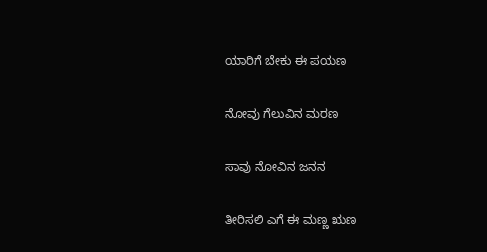ಯಾರಿಗೆ ಬೇಕು ಈ ಪಯಣ

ನೋವು ಗೆಲುವಿನ ಮರಣ

ಸಾವು ನೋವಿನ ಜನನ

ತೀರಿಸಲಿ ಎಗೆ ಈ ಮಣ್ಣ ಋಣ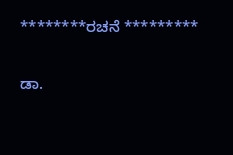********ರಚನೆ *********

ಡಾ.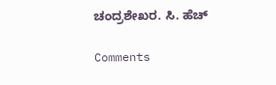ಚಂದ್ರಶೇಖರ. ಸಿ. ಹೆಚ್

Comments